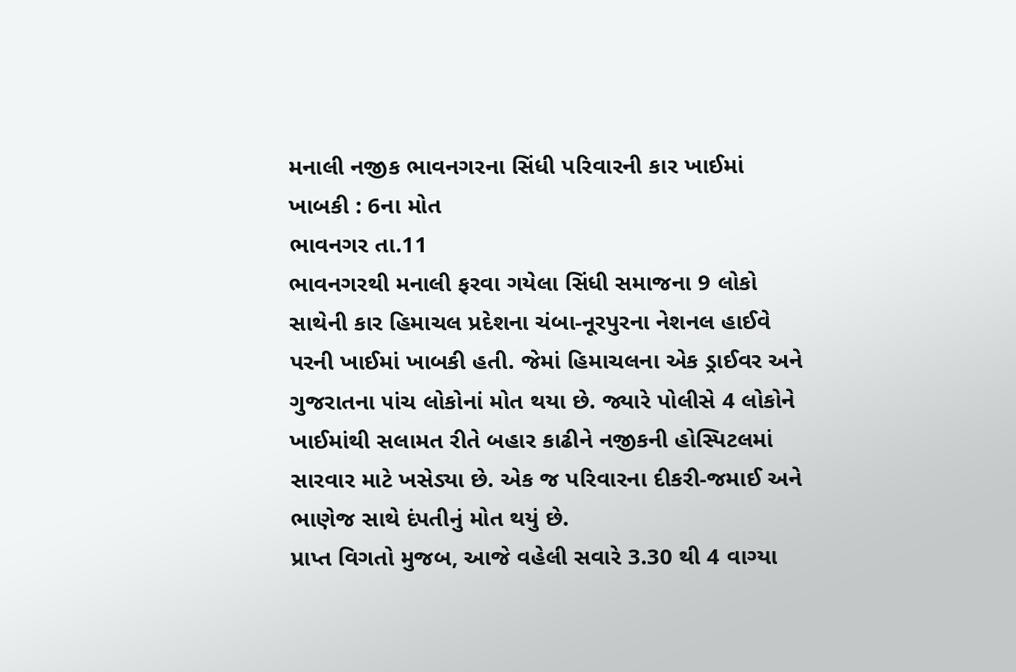મનાલી નજીક ભાવનગરના સિંધી પરિવારની કાર ખાઈમાં ખાબકી : 6ના મોત
ભાવનગર તા.11
ભાવનગરથી મનાલી ફરવા ગયેલા સિંધી સમાજના 9 લોકો સાથેની કાર હિમાચલ પ્રદેશના ચંબા-નૂરપુરના નેશનલ હાઈવે પરની ખાઈમાં ખાબકી હતી. જેમાં હિમાચલના એક ડ્રાઈવર અને ગુજરાતના ૫ાંચ લોકોનાં મોત થયા છે. જ્યારે પોલીસે 4 લોકોને ખાઈમાંથી સલામત રીતે બહાર કાઢીને નજીકની હોસ્પિટલમાં સારવાર માટે ખસેડ્યા છે. એક જ પરિવારના દીકરી-જમાઈ અને ભાણેજ સાથે દંપતીનું મોત થયું છે.
પ્રાપ્ત વિગતો મુજબ, આજે વહેલી સવારે 3.30 થી 4 વાગ્યા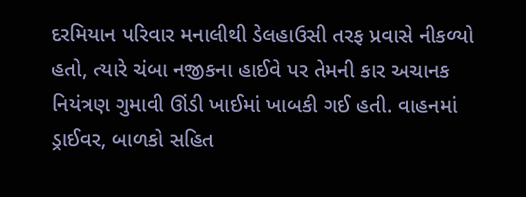દરમિયાન પરિવાર મનાલીથી ડેલહાઉસી તરફ પ્રવાસે નીકળ્યો હતો, ત્યારે ચંબા નજીકના હાઈવે પર તેમની કાર અચાનક નિયંત્રણ ગુમાવી ઊંડી ખાઈમાં ખાબકી ગઈ હતી. વાહનમાં ડ્રાઈવર, બાળકો સહિત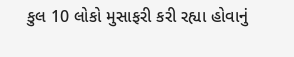કુલ 10 લોકો મુસાફરી કરી રહ્યા હોવાનું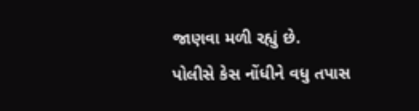જાણવા મળી રહ્યું છે.
પોલીસે કેસ નોંધીને વધુ તપાસ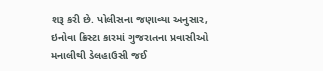શરૂ કરી છે. પોલીસના જણાવ્યા અનુસાર, ઇનોવા ક્રિસ્ટા કારમાં ગુજરાતના પ્રવાસીઓ મનાલીથી ડેલહાઉસી જઈ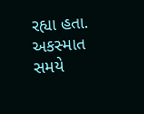રહ્યા હતા. અકસ્માત સમયે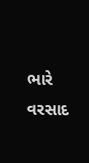ભારે વરસાદ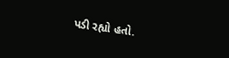પડી રહ્યો હતો.